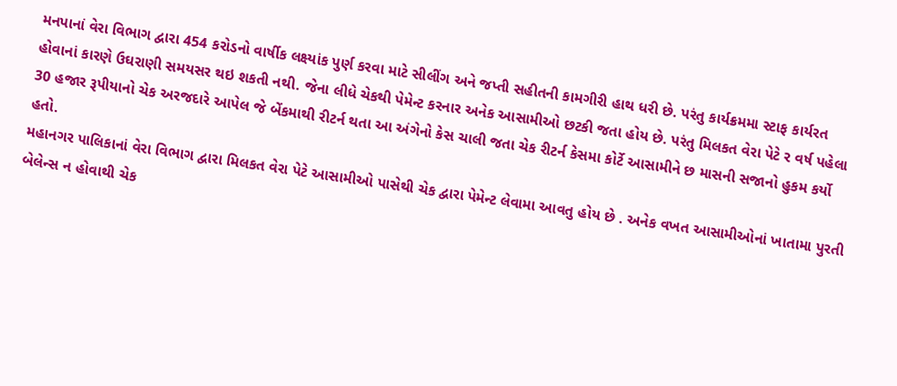મનપાનાં વેરા વિભાગ દ્વારા 454 કરોડનો વાર્ષીક લક્ષ્યાંક પુર્ણ કરવા માટે સીલીંગ અને જપ્તી સહીતની કામગીરી હાથ ધરી છે. પરંતુ કાર્યક્રમમા સ્ટાફ કાર્યરત હોવાનાં કારણે ઉઘરાણી સમયસર થઇ શકતી નથી. જેના લીધે ચેકથી પેમેન્ટ કરનાર અનેક આસામીઓ છટકી જતા હોય છે. પરંતુ મિલકત વેરા પેટે ર વર્ષ પહેલા 30 હજાર રૂપીયાનો ચેક અરજદારે આપેલ જે બેંકમાથી રીટર્ન થતા આ અંગેનો કેસ ચાલી જતા ચેક રીટર્ન કેસમા કોર્ટે આસામીને છ માસની સજાનો હુકમ કર્યો હતો.
મહાનગર પાલિકાનાં વેરા વિભાગ દ્વારા મિલકત વેરા પેટે આસામીઓ પાસેથી ચેક દ્વારા પેમેન્ટ લેવામા આવતુ હોય છે . અનેક વખત આસામીઓનાં ખાતામા પુરતી બેલેન્સ ન હોવાથી ચેક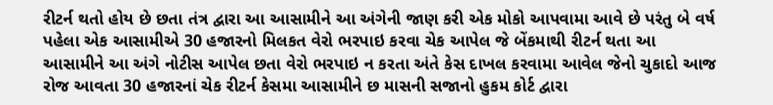રીટર્ન થતો હોય છે છતા તંત્ર દ્વારા આ આસામીને આ અંગેની જાણ કરી એક મોકો આપવામા આવે છે પરંતુ બે વર્ષ પહેલા એક આસામીએ 30 હજારનો મિલકત વેરો ભરપાઇ કરવા ચેક આપેલ જે બેંકમાથી રીટર્ન થતા આ આસામીને આ અંગે નોટીસ આપેલ છતા વેરો ભરપાઇ ન કરતા અંતે કેસ દાખલ કરવામા આવેલ જેનો ચુકાદો આજ રોજ આવતા 30 હજારનાં ચેક રીટર્ન કેસમા આસામીને છ માસની સજાનો હુકમ કોર્ટ દ્વારા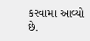કરવામા આવ્યો છે.